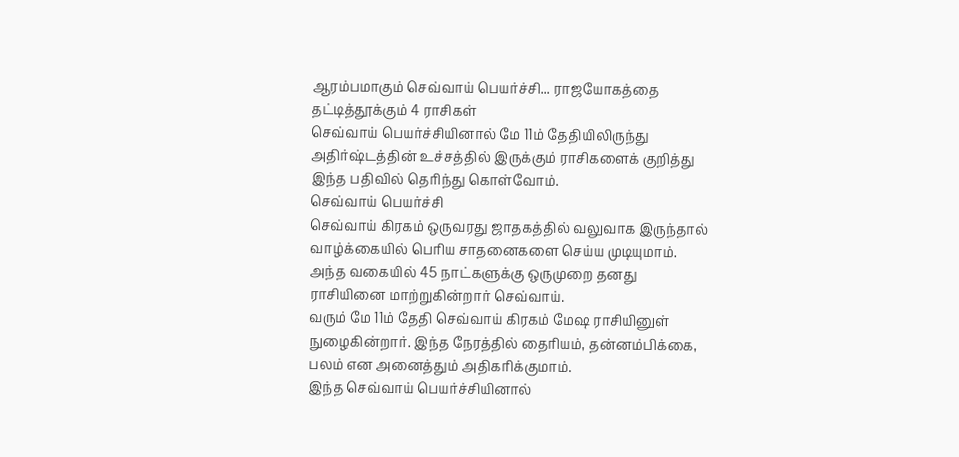ஆரம்பமாகும் செவ்வாய் பெயர்ச்சி... ராஜயோகத்தை தட்டித்தூக்கும் 4 ராசிகள்
செவ்வாய் பெயர்ச்சியினால் மே 11ம் தேதியிலிருந்து அதிர்ஷ்டத்தின் உச்சத்தில் இருக்கும் ராசிகளைக் குறித்து இந்த பதிவில் தெரிந்து கொள்வோம்.
செவ்வாய் பெயர்ச்சி
செவ்வாய் கிரகம் ஒருவரது ஜாதகத்தில் வலுவாக இருந்தால் வாழ்க்கையில் பெரிய சாதனைகளை செய்ய முடியுமாம். அந்த வகையில் 45 நாட்களுக்கு ஒருமுறை தனது ராசியினை மாற்றுகின்றார் செவ்வாய்.
வரும் மே 11ம் தேதி செவ்வாய் கிரகம் மேஷ ராசியினுள் நுழைகின்றார். இந்த நேரத்தில் தைரியம், தன்னம்பிக்கை, பலம் என அனைத்தும் அதிகரிக்குமாம்.
இந்த செவ்வாய் பெயர்ச்சியினால்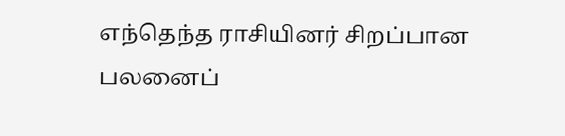எந்தெந்த ராசியினர் சிறப்பான பலனைப்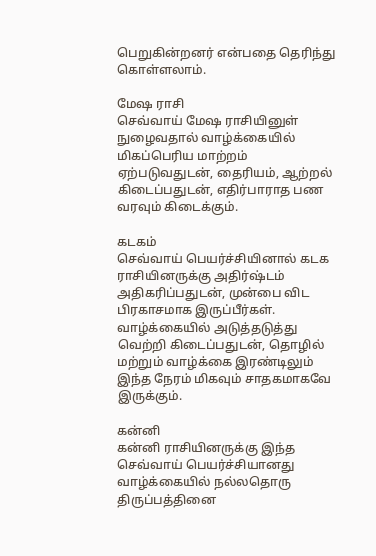பெறுகின்றனர் என்பதை தெரிந்து கொள்ளலாம்.

மேஷ ராசி
செவ்வாய் மேஷ ராசியினுள் நுழைவதால் வாழ்க்கையில் மிகப்பெரிய மாற்றம் ஏற்படுவதுடன், தைரியம், ஆற்றல் கிடைப்பதுடன், எதிர்பாராத பண வரவும் கிடைக்கும்.

கடகம்
செவ்வாய் பெயர்ச்சியினால் கடக ராசியினருக்கு அதிர்ஷ்டம் அதிகரிப்பதுடன், முன்பை விட பிரகாசமாக இருப்பீர்கள்.
வாழ்க்கையில் அடுத்தடுத்து வெற்றி கிடைப்பதுடன், தொழில் மற்றும் வாழ்க்கை இரண்டிலும் இந்த நேரம் மிகவும் சாதகமாகவே இருக்கும்.

கன்னி
கன்னி ராசியினருக்கு இந்த செவ்வாய் பெயர்ச்சியானது வாழ்க்கையில் நல்லதொரு திருப்பத்தினை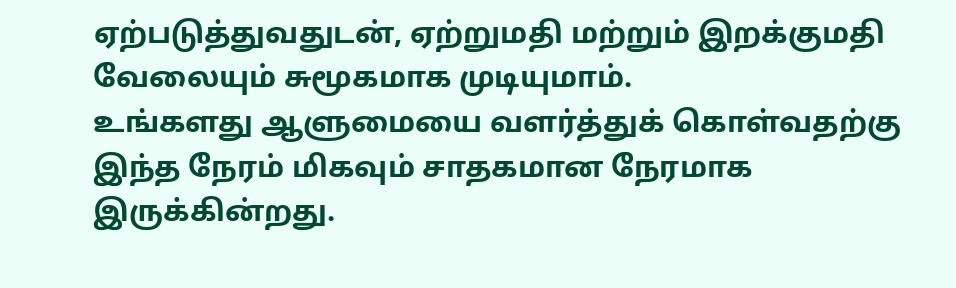ஏற்படுத்துவதுடன், ஏற்றுமதி மற்றும் இறக்குமதி வேலையும் சுமூகமாக முடியுமாம்.
உங்களது ஆளுமையை வளர்த்துக் கொள்வதற்கு இந்த நேரம் மிகவும் சாதகமான நேரமாக இருக்கின்றது.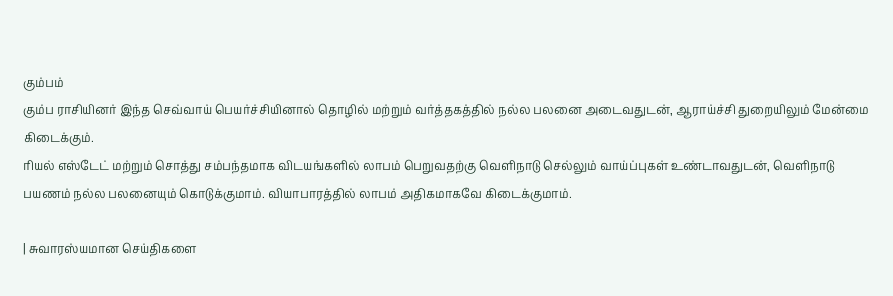கும்பம்
கும்ப ராசியினர் இந்த செவ்வாய் பெயர்ச்சியினால் தொழில் மற்றும் வர்த்தகத்தில் நல்ல பலனை அடைவதுடன், ஆராய்ச்சி துறையிலும் மேன்மை கிடைக்கும்.
ரியல் எஸ்டேட் மற்றும் சொத்து சம்பந்தமாக விடயங்களில் லாபம் பெறுவதற்கு வெளிநாடு செல்லும் வாய்ப்புகள் உண்டாவதுடன், வெளிநாடு பயணம் நல்ல பலனையும் கொடுக்குமாம். வியாபாரத்தில் லாபம் அதிகமாகவே கிடைக்குமாம்.

| சுவாரஸ்யமான செய்திகளை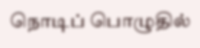நொடிப் பொழுதில்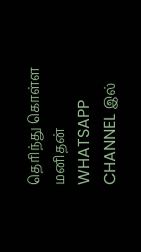தெரிந்து கொள்ள மனிதன் WHATSAPP CHANNEL இல்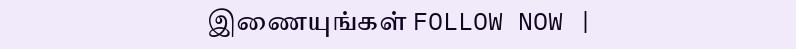இணையுங்கள் FOLLOW NOW |